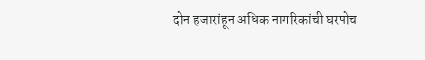दोन हजारांहून अधिक नागरिकांची घरपोच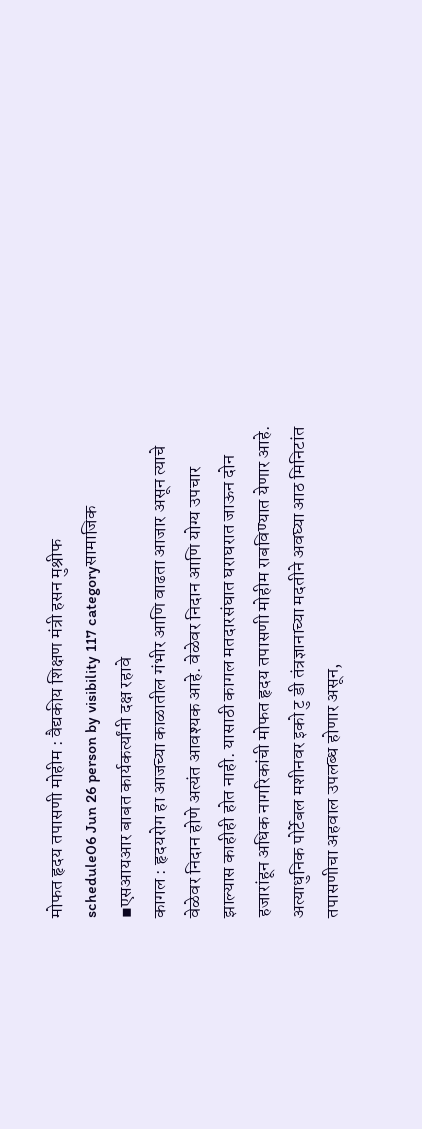मोफत हृदय तपासणी मोहीम : वैद्यकीय शिक्षण मंत्री हसन मुश्रीफ
schedule06 Jun 26 person by visibility 117 categoryसामाजिक
▪एसआयआर बाबत कार्यकर्त्यांनी दक्ष रहावे
कागल : हृदयरोग हा आजच्या काळातील गंभीर आणि वाढता आजार असून त्याचे वेळेवर निदान होणे अत्यंत आवश्यक आहे. वेळेवर निदान आणि योग्य उपचार झाल्यास काहीही होत नाही. यासाठी कागल मतदारसंघात घराघरात जाऊन दोन हजारांहून अधिक नागरिकांची मोफत हृदय तपासणी मोहीम राबविण्यात येणार आहे. अत्याधुनिक पोर्टेबल मशीनवर इको टु डी तंत्रज्ञानाच्या मदतीने अवघ्या आठ मिनिटांत तपासणीचा अहवाल उपलब्ध होणार असून,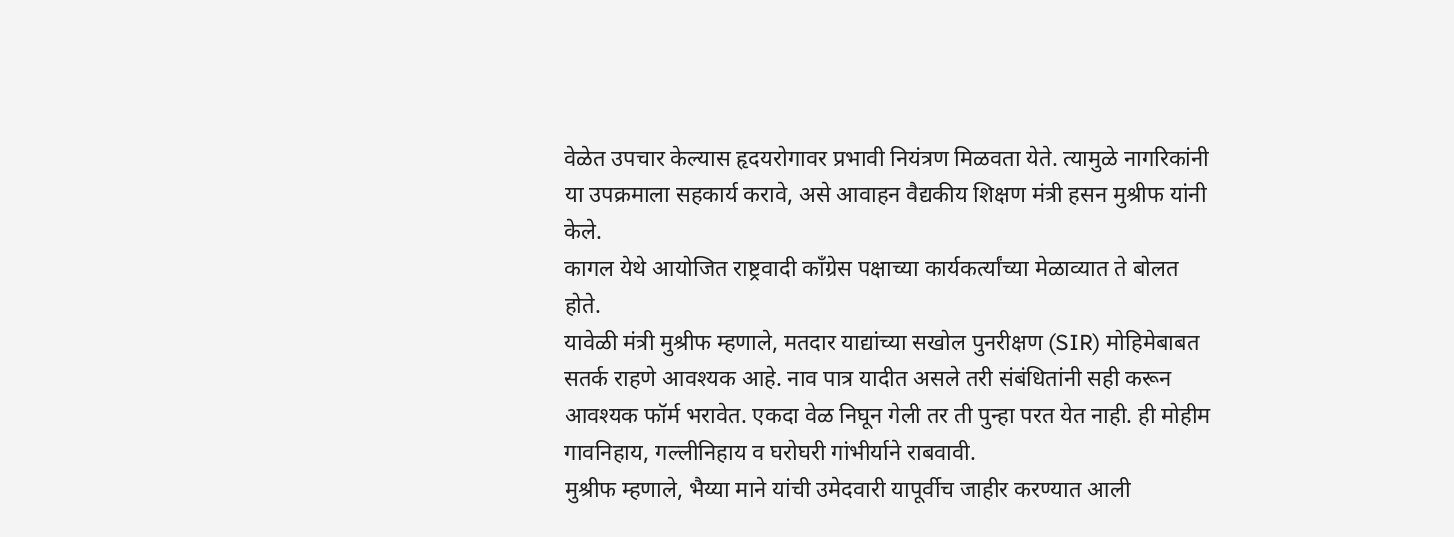वेळेत उपचार केल्यास हृदयरोगावर प्रभावी नियंत्रण मिळवता येते. त्यामुळे नागरिकांनी या उपक्रमाला सहकार्य करावे, असे आवाहन वैद्यकीय शिक्षण मंत्री हसन मुश्रीफ यांनी केले.
कागल येथे आयोजित राष्ट्रवादी काँग्रेस पक्षाच्या कार्यकर्त्यांच्या मेळाव्यात ते बोलत होते.
यावेळी मंत्री मुश्रीफ म्हणाले, मतदार याद्यांच्या सखोल पुनरीक्षण (SIR) मोहिमेबाबत सतर्क राहणे आवश्यक आहे. नाव पात्र यादीत असले तरी संबंधितांनी सही करून आवश्यक फॉर्म भरावेत. एकदा वेळ निघून गेली तर ती पुन्हा परत येत नाही. ही मोहीम गावनिहाय, गल्लीनिहाय व घरोघरी गांभीर्याने राबवावी.
मुश्रीफ म्हणाले, भैय्या माने यांची उमेदवारी यापूर्वीच जाहीर करण्यात आली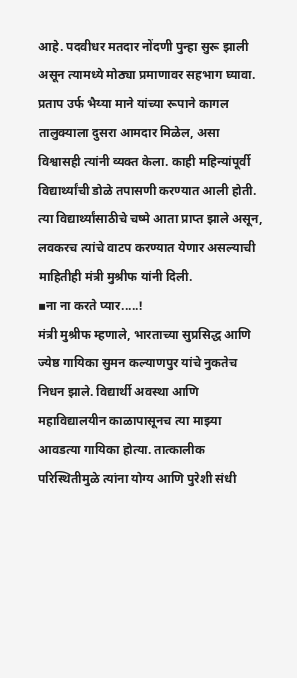आहे. पदवीधर मतदार नोंदणी पुन्हा सुरू झाली असून त्यामध्ये मोठ्या प्रमाणावर सहभाग घ्यावा. प्रताप उर्फ भैय्या माने यांच्या रूपाने कागल तालुक्याला दुसरा आमदार मिळेल, असा विश्वासही त्यांनी व्यक्त केला. काही महिन्यांपूर्वी विद्यार्थ्यांची डोळे तपासणी करण्यात आली होती. त्या विद्यार्थ्यांसाठीचे चष्मे आता प्राप्त झाले असून, लवकरच त्यांचे वाटप करण्यात येणार असल्याची माहितीही मंत्री मुश्रीफ यांनी दिली.
▪ना ना करते प्यार.....!
मंत्री मुश्रीफ म्हणाले, भारताच्या सुप्रसिद्ध आणि ज्येष्ठ गायिका सुमन कल्याणपुर यांचे नुकतेच निधन झाले. विद्यार्थी अवस्था आणि महाविद्यालयीन काळापासूनच त्या माझ्या आवडत्या गायिका होत्या. तात्कालीक परिस्थितीमुळे त्यांना योग्य आणि पुरेशी संधी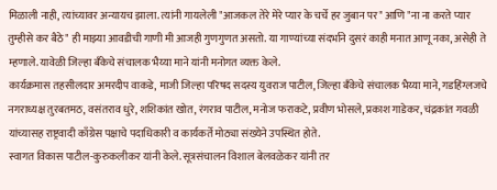मिळाली नाही, त्यांच्यावर अन्यायच झाला. त्यांनी गायलेली "आजकल तेरे मेरे प्यार के चर्चे हर जुबान पर" आणि "ना ना करते प्यार तुम्हीसे कर बैठे" ही माझ्या आवडीची गाणी मी आजही गुणगुणत असतो. या गाण्यांच्या संदर्भाने दुसरं काही मनात आणू नका, असेही ते म्हणाले. यावेळी जिल्हा बँकेचे संचालक भैय्या माने यांनी मनोगत व्यक्त केले.
कार्यक्रमास तहसीलदार अमरदीप वाकडे, माजी जिल्हा परिषद सदस्य युवराज पाटील, जिल्हा बँकेचे संचालक भैय्या माने, गडहिंग्लजचे नगराध्यक्ष तुरबतमठ, वसंतराव धुरे, शशिकांत खोत, रंगराव पाटील, मनोज फराकटे, प्रवीण भोसले, प्रकाश गाडेकर, चंद्रकांत गवळी यांच्यासह राष्ट्रवादी काँग्रेस पक्षाचे पदाधिकारी व कार्यकर्ते मोठ्या संख्येने उपस्थित होते.
स्वागत विकास पाटील-कुरुकलीकर यांनी केले. सूत्रसंचालन विशाल बेलवळेकर यांनी तर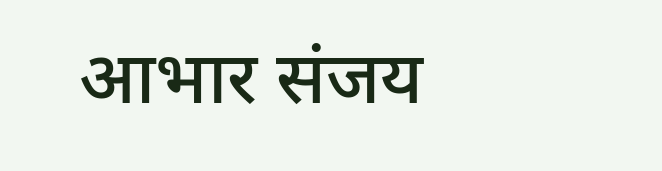आभार संजय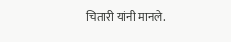चितारी यांनी मानले.